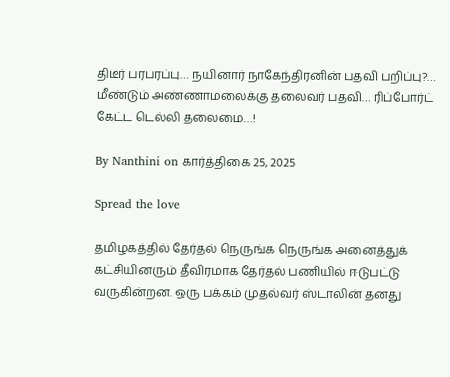திடீர் பரபரப்பு… நயினார் நாகேந்திரனின் பதவி பறிப்பு?… மீண்டும் அண்ணாமலைக்கு தலைவர் பதவி… ரிப்போர்ட் கேட்ட டெல்லி தலைமை…!

By Nanthini on கார்த்திகை 25, 2025

Spread the love

தமிழகத்தில் தேர்தல் நெருங்க நெருங்க அனைத்துக் கட்சியினரும் தீவிரமாக தேர்தல் பணியில் ஈடுபட்டு வருகின்றன. ஒரு பக்கம் முதல்வர் ஸ்டாலின் தனது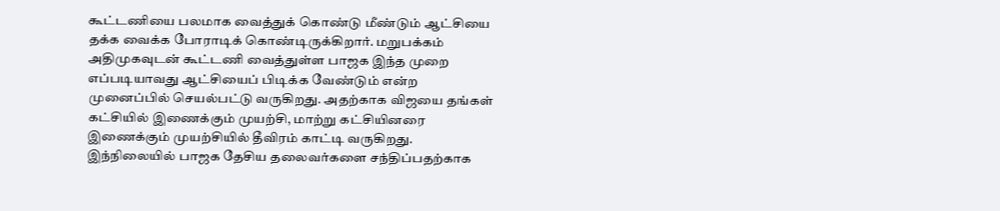கூட்டணியை பலமாக வைத்துக் கொண்டு மீண்டும் ஆட்சியை தக்க வைக்க போராடிக் கொண்டிருக்கிறார். மறுபக்கம் அதிமுகவுடன் கூட்டணி வைத்துள்ள பாஜக இந்த முறை எப்படியாவது ஆட்சியைப் பிடிக்க வேண்டும் என்ற முனைப்பில் செயல்பட்டு வருகிறது. அதற்காக விஜயை தங்கள் கட்சியில் இணைக்கும் முயற்சி, மாற்று கட்சியினரை இணைக்கும் முயற்சியில் தீவிரம் காட்டி வருகிறது. இந்நிலையில் பாஜக தேசிய தலைவர்களை சந்திப்பதற்காக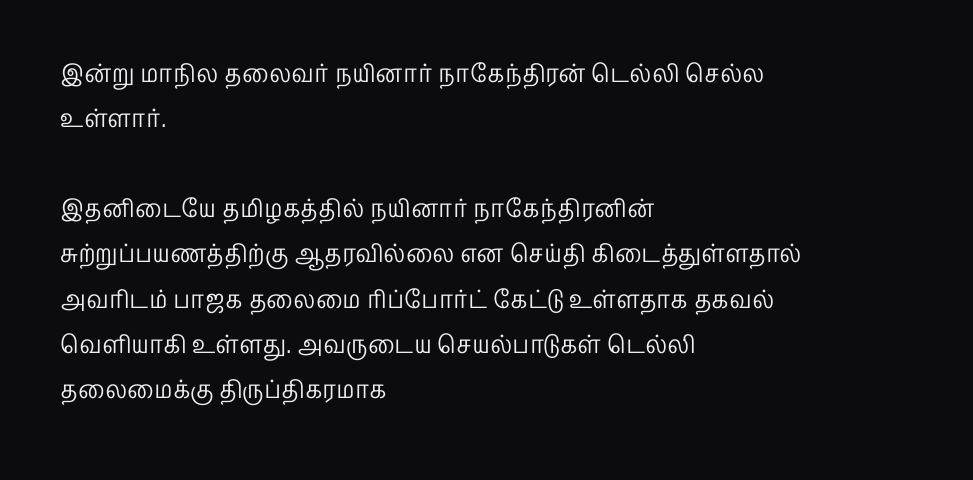இன்று மாநில தலைவர் நயினார் நாகேந்திரன் டெல்லி செல்ல உள்ளார்.

இதனிடையே தமிழகத்தில் நயினார் நாகேந்திரனின் சுற்றுப்பயணத்திற்கு ஆதரவில்லை என செய்தி கிடைத்துள்ளதால் அவரிடம் பாஜக தலைமை ரிப்போர்ட் கேட்டு உள்ளதாக தகவல் வெளியாகி உள்ளது. அவருடைய செயல்பாடுகள் டெல்லி தலைமைக்கு திருப்திகரமாக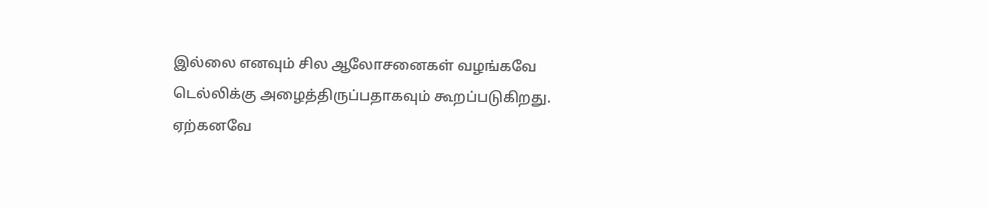இல்லை எனவும் சில ஆலோசனைகள் வழங்கவே டெல்லிக்கு அழைத்திருப்பதாகவும் கூறப்படுகிறது. ஏற்கனவே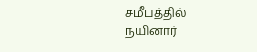சமீபத்தில் நயினார்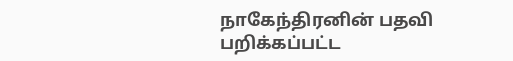நாகேந்திரனின் பதவி பறிக்கப்பட்ட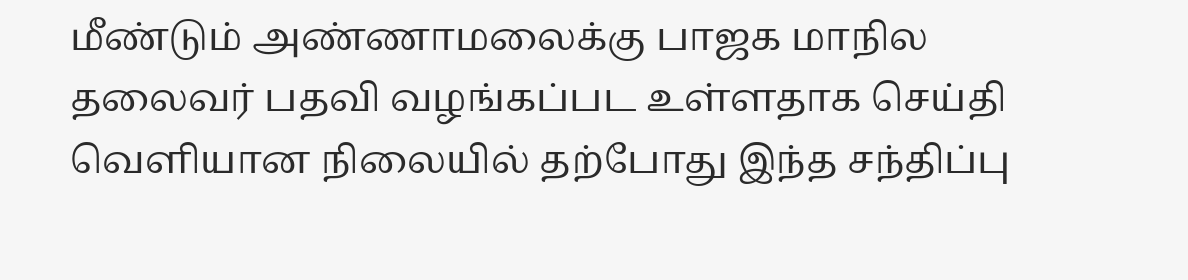மீண்டும் அண்ணாமலைக்கு பாஜக மாநில தலைவர் பதவி வழங்கப்பட உள்ளதாக செய்தி வெளியான நிலையில் தற்போது இந்த சந்திப்பு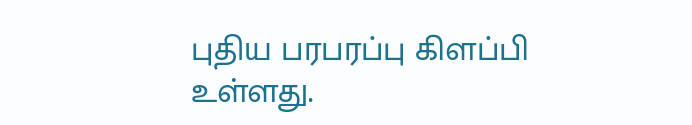புதிய பரபரப்பு கிளப்பி உள்ளது.